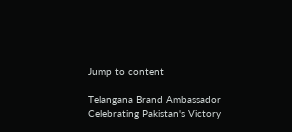Jump to content

Telangana Brand Ambassador Celebrating Pakistan's Victory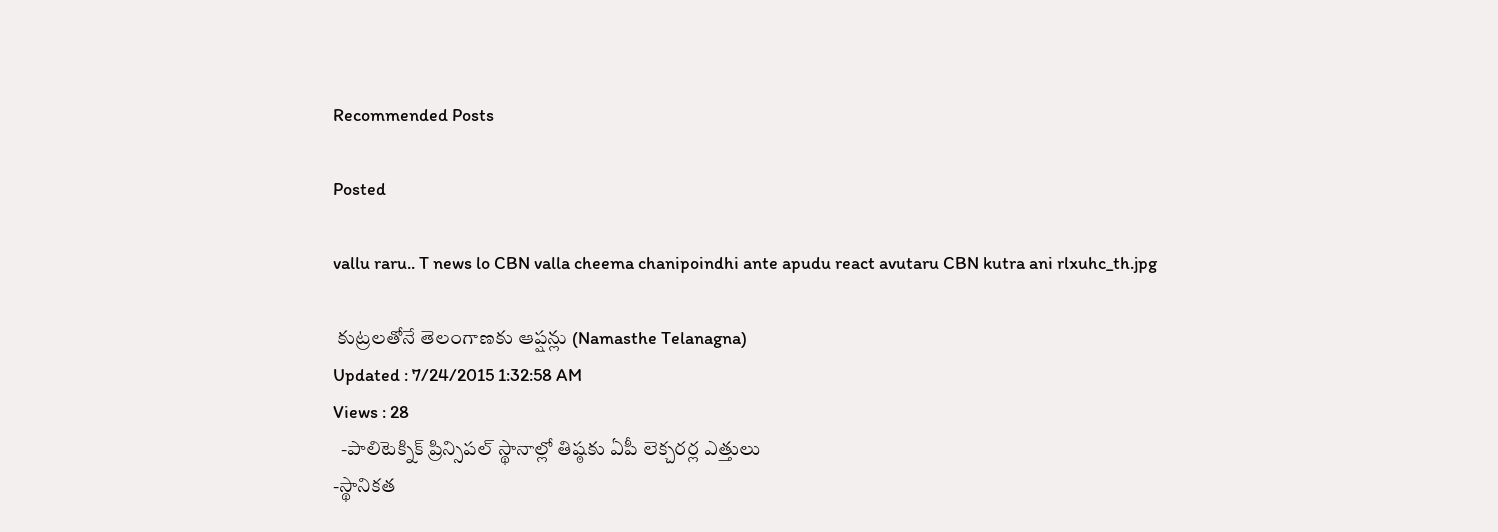Recommended Posts

Posted

vallu raru.. T news lo CBN valla cheema chanipoindhi ante apudu react avutaru CBN kutra ani rlxuhc_th.jpg

 కుట్రలతోనే తెలంగాణకు ఆప్షన్లు (Namasthe Telanagna)
Updated : 7/24/2015 1:32:58 AM
Views : 28
  -పాలిటెక్నిక్ ప్రిన్సిపల్ స్థానాల్లో తిష్ఠకు ఏపీ లెక్చరర్ల ఎత్తులు
-స్థానికత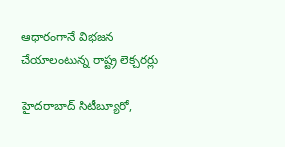ఆధారంగానే విభజన చేయాలంటున్న రాష్ట్ర లెక్చరర్లు

హైదరాబాద్ సిటీబ్యూరో,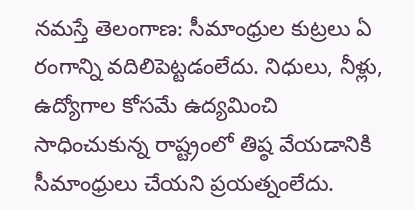నమస్తే తెలంగాణ: సీమాంధ్రుల కుట్రలు ఏ రంగాన్ని వదిలిపెట్టడంలేదు. నిధులు, నీళ్లు, ఉద్యోగాల కోసమే ఉద్యమించి సాధించుకున్న రాష్ట్రంలో తిష్ఠ వేయడానికి సీమాంధ్రులు చేయని ప్రయత్నంలేదు.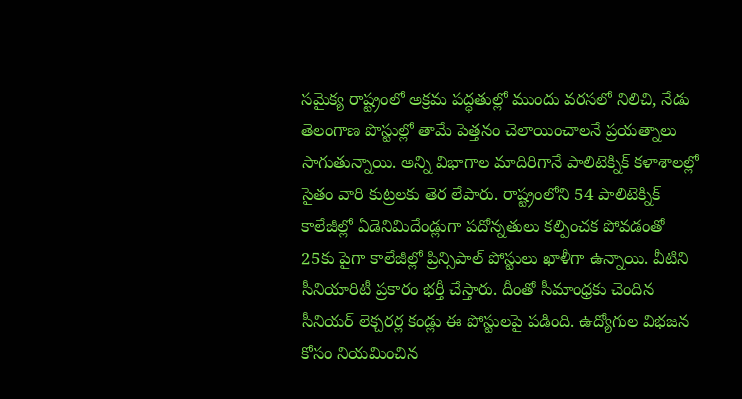సమైక్య రాష్ట్రంలో అక్రమ పద్ధతుల్లో ముందు వరసలో నిలిచి, నేడు తెలంగాణ పొస్టుల్లో తామే పెత్తనం చెలాయించాలనే ప్రయత్నాలు సాగుతున్నాయి. అన్ని విభాగాల మాదిరిగానే పాలిటెక్నిక్ కళాశాలల్లో సైతం వారి కుట్రలకు తెర లేపారు. రాష్ట్రంలోని 54 పాలిటెక్నిక్ కాలేజీల్లో ఏడెనిమిదేండ్లుగా పదోన్నతులు కల్పించక పోవడంతో 25కు పైగా కాలేజీల్లో ప్రిన్సిపాల్ పోస్టులు ఖాళీగా ఉన్నాయి. వీటిని సీనియారిటీ ప్రకారం భర్తీ చేస్తారు. దీంతో సీమాంధ్రకు చెందిన సీనియర్ లెక్చరర్ల కండ్లు ఈ పోస్టులపై పడింది. ఉద్యోగుల విభజన కోసం నియమించిన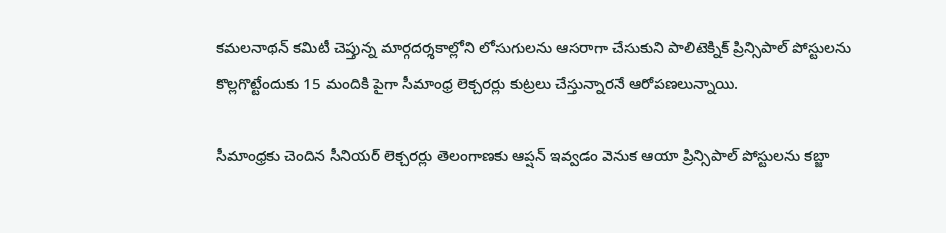కమలనాథన్ కమిటీ చెప్తున్న మార్గదర్శకాల్లోని లోసుగులను ఆసరాగా చేసుకుని పాలిటెక్నిక్ ప్రిన్సిపాల్ పోస్టులను కొల్లగొట్టేందుకు 15 మందికి పైగా సీమాంధ్ర లెక్చరర్లు కుట్రలు చేస్తున్నారనే ఆరోపణలున్నాయి.

సీమాంధ్రకు చెందిన సీనియర్ లెక్చరర్లు తెలంగాణకు ఆప్షన్ ఇవ్వడం వెనుక ఆయా ప్రిన్సిపాల్ పోస్టులను కబ్జా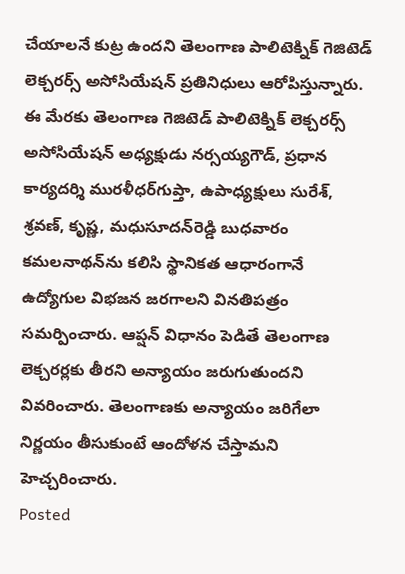చేయాలనే కుట్ర ఉందని తెలంగాణ పాలిటెక్నిక్ గెజిటెడ్ లెక్చరర్స్ అసోసియేషన్ ప్రతినిధులు ఆరోపిస్తున్నారు. ఈ మేరకు తెలంగాణ గెజిటెడ్ పాలిటెక్నిక్ లెక్చరర్స్ అసోసియేషన్ అధ్యక్షుడు నర్సయ్యగౌడ్, ప్రధాన కార్యదర్శి మురళీధర్‌గుప్తా, ఉపాధ్యక్షులు సురేశ్, శ్రవణ్, కృష్ణ, మధుసూదన్‌రెడ్డి బుధవారం కమలనాథన్‌ను కలిసి స్థానికత ఆధారంగానే ఉద్యోగుల విభజన జరగాలని వినతిపత్రం సమర్పించారు. ఆప్షన్ విధానం పెడితే తెలంగాణ లెక్చరర్లకు తీరని అన్యాయం జరుగుతుందని వివరించారు. తెలంగాణకు అన్యాయం జరిగేలా నిర్ణయం తీసుకుంటే ఆందోళన చేస్తామని హెచ్చరించారు.
Posted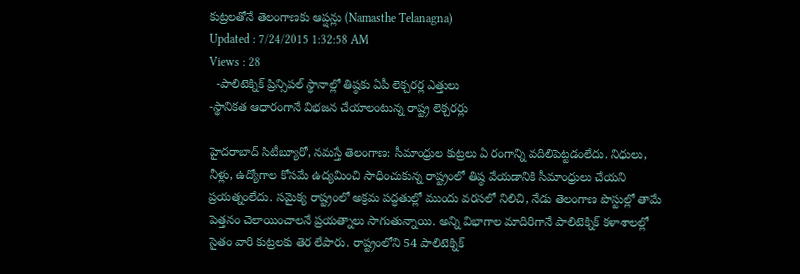కుట్రలతోనే తెలంగాణకు ఆప్షన్లు (Namasthe Telanagna)
Updated : 7/24/2015 1:32:58 AM
Views : 28
  -పాలిటెక్నిక్ ప్రిన్సిపల్ స్థానాల్లో తిష్ఠకు ఏపీ లెక్చరర్ల ఎత్తులు
-స్థానికత ఆధారంగానే విభజన చేయాలంటున్న రాష్ట్ర లెక్చరర్లు

హైదరాబాద్ సిటీబ్యూరో, నమస్తే తెలంగాణ: సీమాంధ్రుల కుట్రలు ఏ రంగాన్ని వదిలిపెట్టడంలేదు. నిధులు, నీళ్లు, ఉద్యోగాల కోసమే ఉద్యమించి సాధించుకున్న రాష్ట్రంలో తిష్ఠ వేయడానికి సీమాంధ్రులు చేయని ప్రయత్నంలేదు. సమైక్య రాష్ట్రంలో అక్రమ పద్ధతుల్లో ముందు వరసలో నిలిచి, నేడు తెలంగాణ పొస్టుల్లో తామే పెత్తనం చెలాయించాలనే ప్రయత్నాలు సాగుతున్నాయి. అన్ని విభాగాల మాదిరిగానే పాలిటెక్నిక్ కళాశాలల్లో సైతం వారి కుట్రలకు తెర లేపారు. రాష్ట్రంలోని 54 పాలిటెక్నిక్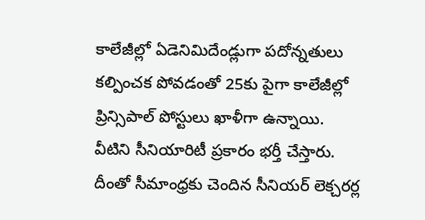కాలేజీల్లో ఏడెనిమిదేండ్లుగా పదోన్నతులు కల్పించక పోవడంతో 25కు పైగా కాలేజీల్లో ప్రిన్సిపాల్ పోస్టులు ఖాళీగా ఉన్నాయి. వీటిని సీనియారిటీ ప్రకారం భర్తీ చేస్తారు. దీంతో సీమాంధ్రకు చెందిన సీనియర్ లెక్చరర్ల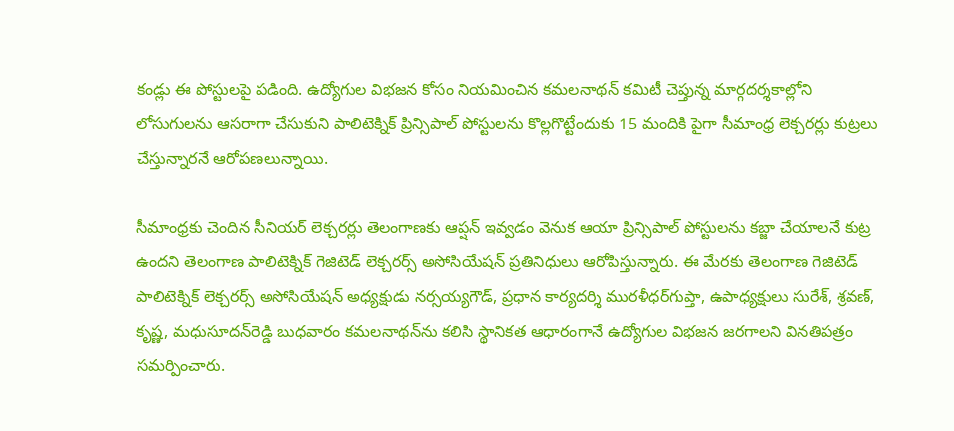కండ్లు ఈ పోస్టులపై పడింది. ఉద్యోగుల విభజన కోసం నియమించిన కమలనాథన్ కమిటీ చెప్తున్న మార్గదర్శకాల్లోని లోసుగులను ఆసరాగా చేసుకుని పాలిటెక్నిక్ ప్రిన్సిపాల్ పోస్టులను కొల్లగొట్టేందుకు 15 మందికి పైగా సీమాంధ్ర లెక్చరర్లు కుట్రలు చేస్తున్నారనే ఆరోపణలున్నాయి.

సీమాంధ్రకు చెందిన సీనియర్ లెక్చరర్లు తెలంగాణకు ఆప్షన్ ఇవ్వడం వెనుక ఆయా ప్రిన్సిపాల్ పోస్టులను కబ్జా చేయాలనే కుట్ర ఉందని తెలంగాణ పాలిటెక్నిక్ గెజిటెడ్ లెక్చరర్స్ అసోసియేషన్ ప్రతినిధులు ఆరోపిస్తున్నారు. ఈ మేరకు తెలంగాణ గెజిటెడ్ పాలిటెక్నిక్ లెక్చరర్స్ అసోసియేషన్ అధ్యక్షుడు నర్సయ్యగౌడ్, ప్రధాన కార్యదర్శి మురళీధర్‌గుప్తా, ఉపాధ్యక్షులు సురేశ్, శ్రవణ్, కృష్ణ, మధుసూదన్‌రెడ్డి బుధవారం కమలనాథన్‌ను కలిసి స్థానికత ఆధారంగానే ఉద్యోగుల విభజన జరగాలని వినతిపత్రం సమర్పించారు.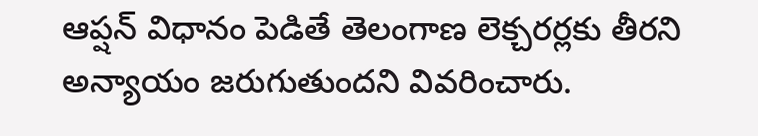ఆప్షన్ విధానం పెడితే తెలంగాణ లెక్చరర్లకు తీరని అన్యాయం జరుగుతుందని వివరించారు.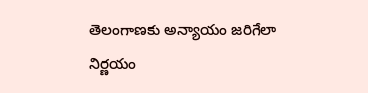తెలంగాణకు అన్యాయం జరిగేలా నిర్ణయం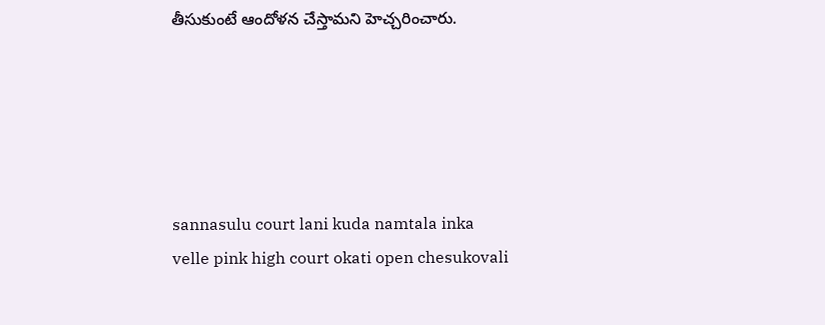తీసుకుంటే ఆందోళన చేస్తామని హెచ్చరించారు.





sannasulu court lani kuda namtala inka velle pink high court okati open chesukovali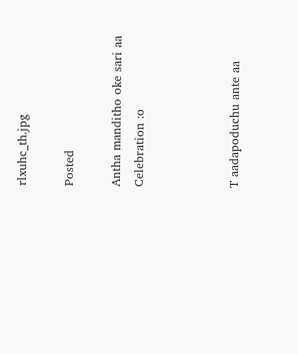rlxuhc_th.jpg

Posted

Antha manditho oke sari aa
Celebration :o



T aadapoduchu ante aa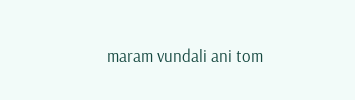maram vundali ani tom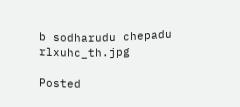b sodharudu chepadu rlxuhc_th.jpg

Posted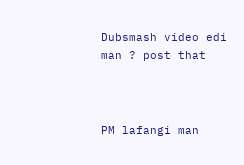Dubsmash video edi man ? post that



PM lafangi man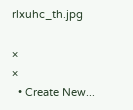rlxuhc_th.jpg

×
×
  • Create New...